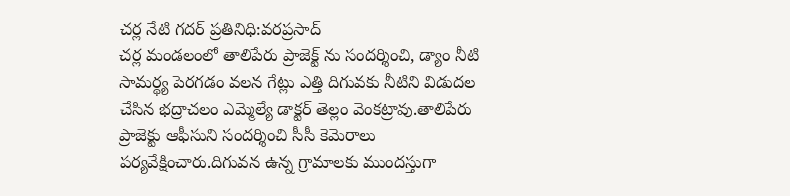చర్ల నేటి గదర్ ప్రతినిధి:వరప్రసాద్
చర్ల మండలంలో తాలిపేరు ప్రాజెక్ట్ ను సందర్శించి, డ్యాం నీటి సామర్థ్య పెరగడం వలన గేట్లు ఎత్తి దిగువకు నీటిని విడుదల చేసిన భద్రాచలం ఎమ్మెల్యే డాక్టర్ తెల్లం వెంకట్రావు.తాలిపేరు ప్రాజెక్టు ఆఫీసుని సందర్శించి సీసీ కెమెరాలు పర్యవేక్షించారు.దిగువన ఉన్న గ్రామాలకు ముందస్తుగా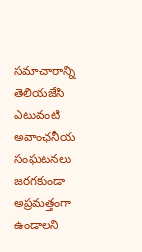సమాచారాన్ని తెలియజేసి ఎటువంటి అవాంఛనీయ సంఘటనలు జరగకుండా అప్రమత్తంగా ఉండాలని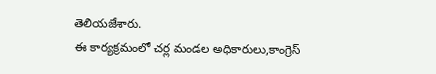తెలియజేశారు.
ఈ కార్యక్రమంలో చర్ల మండల అధికారులు,కాంగ్రెస్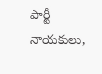పార్టీ నాయకులు,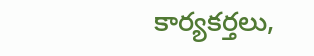కార్యకర్తలు,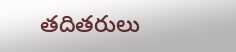తదితరులు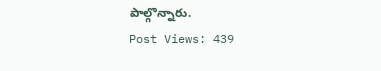పాల్గొన్నారు.
Post Views: 439